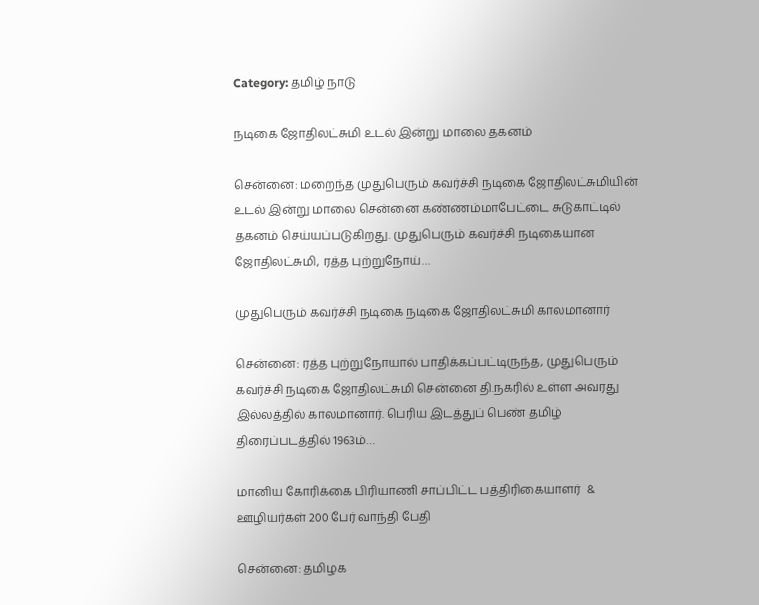Category: தமிழ் நாடு

நடிகை ஜோதிலட்சுமி உடல் இன்று மாலை தகனம்

சென்னை: மறைந்த முதுபெரும் கவர்ச்சி நடிகை ஜோதிலட்சுமியின் உடல் இன்று மாலை சென்னை கண்ணம்மாபேட்டை சுடுகாட்டில் தகனம் செய்யப்படுகிறது. முதுபெரும் கவர்ச்சி நடிகையான ஜோதிலட்சுமி, ரத்த புற்றுநோய்…

முதுபெரும் கவர்ச்சி நடிகை நடிகை ஜோதிலட்சுமி காலமானார்

சென்னை: ரத்த புற்றுநோயால் பாதிக்கப்பட்டிருந்த, முதுபெரும் கவர்ச்சி நடிகை ஜோதிலட்சுமி சென்னை தி.நகரில் உள்ள அவரது இல்லத்தில் காலமானார். பெரிய இடத்துப் பெண் தமிழ் திரைப்படத்தில் 1963ம்…

மானிய கோரிக்கை பிரியாணி சாப்பிட்ட பத்திரிகையாளர்  &  ஊழியர்கள் 200 பேர் வாந்தி பேதி

சென்னை: தமிழக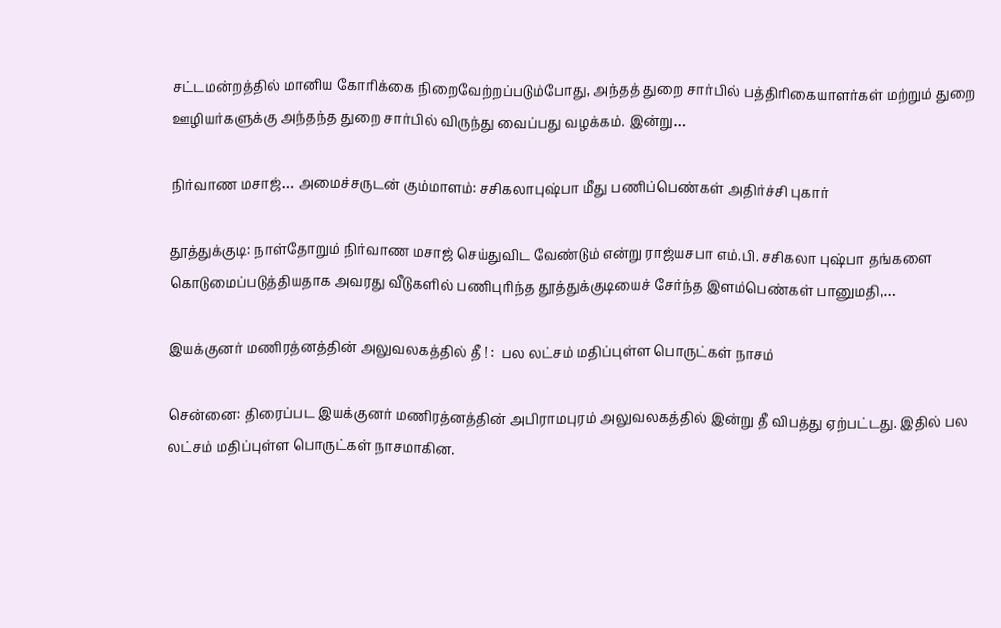சட்டமன்றத்தில் மானிய கோரிக்கை நிறைவேற்றப்படும்போது, அந்தத் துறை சார்பில் பத்திரிகையாளர்கள் மற்றும் துறை ஊழியர்களுக்கு அந்தந்த துறை சார்பில் விருந்து வைப்பது வழக்கம். இன்று…

நிர்வாண மசாஜ்… அமைச்சருடன் கும்மாளம்: சசிகலாபுஷ்பா மீது பணிப்பெண்கள் அதிர்ச்சி புகார்

தூத்துக்குடி: நாள்தோறும் நிர்வாண மசாஜ் செய்துவிட வேண்டும் என்று ராஜ்யசபா எம்.பி. சசிகலா புஷ்பா தங்களை கொடுமைப்படுத்தியதாக அவரது வீடுகளில் பணிபுரிந்த தூத்துக்குடியைச் சேர்ந்த இளம்பெண்கள் பானுமதி,…

இயக்குனர் மணிரத்னத்தின் அலுவலகத்தில் தீ ! :  பல லட்சம் மதிப்புள்ள பொருட்கள் நாசம்

சென்னை: திரைப்பட இயக்குனர் மணிரத்னத்தின் அபிராமபுரம் அலுவலகத்தில் இன்று தீ விபத்து ஏற்பட்டது. இதில் பல லட்சம் மதிப்புள்ள பொருட்கள் நாசமாகின.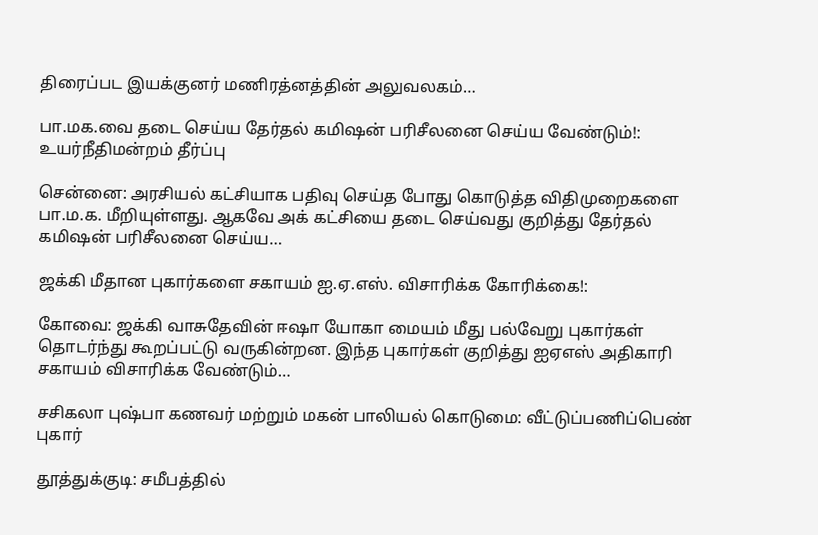திரைப்பட இயக்குனர் மணிரத்னத்தின் அலுவலகம்…

பா.மக.வை தடை செய்ய தேர்தல் கமிஷன் பரிசீலனை செய்ய வேண்டும்!: உயர்நீதிமன்றம் தீர்ப்பு

சென்னை: அரசியல் கட்சியாக பதிவு செய்த போது கொடுத்த விதிமுறைகளை பா.ம.க. மீறியுள்ளது. ஆகவே அக் கட்சியை தடை செய்வது குறித்து தேர்தல் கமிஷன் பரிசீலனை செய்ய…

ஜக்கி மீதான புகார்களை சகாயம் ஐ.ஏ.எஸ். விசாரிக்க கோரிக்கை!:

கோவை: ஜக்கி வாசுதேவின் ஈஷா யோகா மையம் மீது பல்வேறு புகார்கள் தொடர்ந்து கூறப்பட்டு வருகின்றன. இந்த புகார்கள் குறித்து ஐஏஎஸ் அதிகாரி சகாயம் விசாரிக்க வேண்டும்…

சசிகலா புஷ்பா கணவர் மற்றும் மகன் பாலியல் கொடுமை: வீட்டுப்பணிப்பெண் புகார்

தூத்துக்குடி: சமீபத்தில்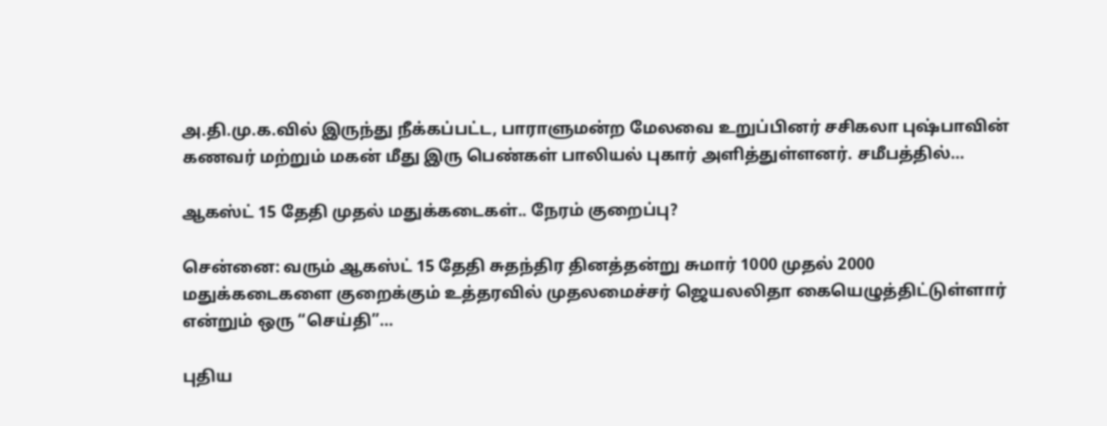அ.தி.மு.க.வில் இருந்து நீக்கப்பட்ட, பாராளுமன்ற மேலவை உறுப்பினர் சசிகலா புஷ்பாவின் கணவர் மற்றும் மகன் மீது இரு பெண்கள் பாலியல் புகார் அளித்துள்ளனர். சமீபத்தில்…

ஆகஸ்ட் 15 தேதி முதல் மதுக்கடைகள்.. நேரம் குறைப்பு?

சென்னை: வரும் ஆகஸ்ட் 15 தேதி சுதந்திர தினத்தன்று சுமார் 1000 முதல் 2000 மதுக்கடைகளை குறைக்கும் உத்தரவில் முதலமைச்சர் ஜெயலலிதா கையெழுத்திட்டுள்ளார் என்றும் ஒரு “செய்தி”…

புதிய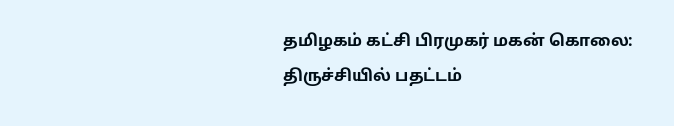தமிழகம் கட்சி பிரமுகர் மகன் கொலை: திருச்சியில் பதட்டம்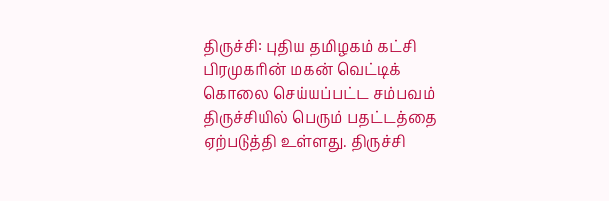திருச்சி: புதிய தமிழகம் கட்சி பிரமுகரின் மகன் வெட்டிக் கொலை செய்யப்பட்ட சம்பவம் திருச்சியில் பெரும் பதட்டத்தை ஏற்படுத்தி உள்ளது. திருச்சி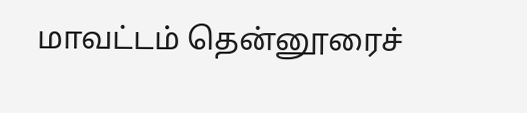மாவட்டம் தென்னூரைச்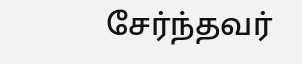சேர்ந்தவர்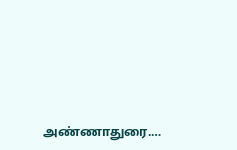அண்ணாதுரை.…